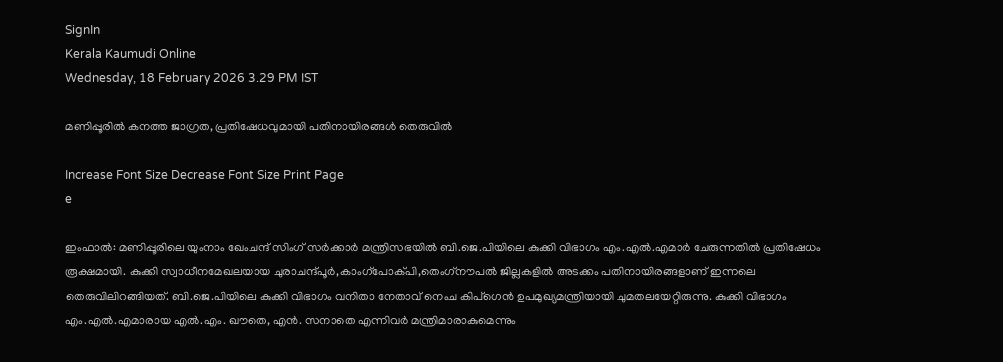SignIn
Kerala Kaumudi Online
Wednesday, 18 February 2026 3.29 PM IST

മണിപ്പൂരിൽ കനത്ത ജാഗ്രത, പ്രതിഷേധവുമായി പതിനായിരങ്ങൾ തെരുവിൽ

Increase Font Size Decrease Font Size Print Page
e

ഇംഫാൽ: മണിപ്പൂരിലെ യുംനാം ഖേംചന്ദ് സിംഗ് സർക്കാർ മന്ത്രിസഭയിൽ ബി.ജെ.പിയിലെ കുക്കി വിഭാഗം എം.എൽ.എമാർ ചേരുന്നതിൽ പ്രതിഷേധം രൂക്ഷമായി. കുക്കി സ്വാധീനമേഖലയായ ചുരാചന്ദ്പൂർ,കാംഗ്പോക്പി,തെംഗ്‌നൗപൽ ജില്ലകളിൽ അടക്കം പതിനായിരങ്ങളാണ് ഇന്നലെ തെരുവിലിറങ്ങിയത്. ബി.ജെ.പിയിലെ കുക്കി വിഭാഗം വനിതാ നേതാവ് നെംച കിപ്ഗെൻ ഉപമുഖ്യമന്ത്രിയായി ചുമതലയേറ്റിരുന്നു. കുക്കി വിഭാഗം എം.എൽ.എമാരായ എൽ.എം. ഖൗതെ, എൻ. സനാതെ എന്നിവർ മന്ത്രിമാരാകുമെന്നും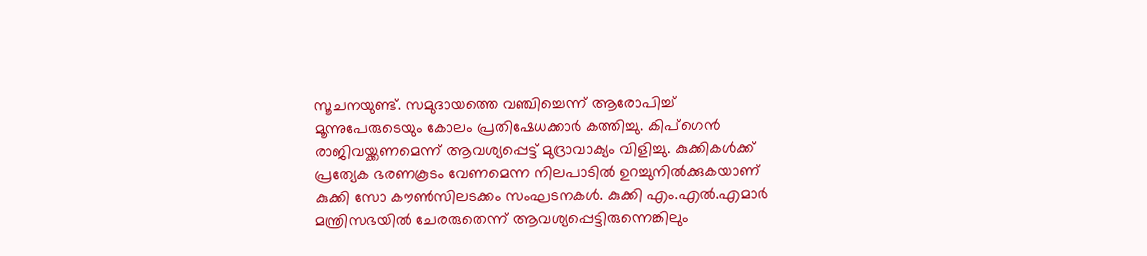സൂചനയുണ്ട്. സമുദായത്തെ വഞ്ചിച്ചെന്ന് ആരോപിച്ച് മൂന്നുപേരുടെയും കോലം പ്രതിഷേധക്കാർ കത്തിച്ചു. കിപ്‌ഗെൻ രാജിവയ്ക്കണമെന്ന് ആവശ്യപ്പെട്ട് മുദ്രാവാക്യം വിളിച്ചു. കുക്കികൾക്ക് പ്രത്യേക ഭരണകൂടം വേണമെന്ന നിലപാടിൽ ഉറച്ചുനിൽക്കുകയാണ് കുക്കി സോ കൗൺസിലടക്കം സംഘടനകൾ. കുക്കി എം.എൽ.എമാർ മന്ത്രിസഭയിൽ ചേരരുതെന്ന് ആവശ്യപ്പെട്ടിരുന്നെങ്കിലും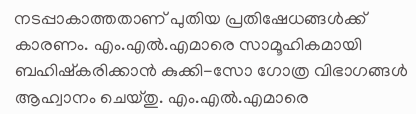നടപ്പാകാത്തതാണ് പുതിയ പ്രതിഷേധങ്ങൾക്ക് കാരണം. എം.എൽ.എമാരെ സാമൂഹികമായി ബഹിഷ്‌കരിക്കാൻ കുക്കി-സോ ഗോത്ര വിഭാഗങ്ങൾ ആഹ്വാനം ചെയ്‌തു. എം.എൽ.എമാരെ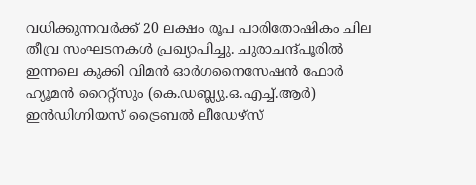വധിക്കുന്നവർക്ക് 20 ലക്ഷം രൂപ പാരിതോഷികം ചില തീവ്ര സംഘടനകൾ പ്രഖ്യാപിച്ചു. ചുരാചന്ദ്പൂരിൽ ഇന്നലെ കുക്കി വിമൻ ഓർഗനൈസേഷൻ ഫോർ ഹ്യൂമൻ റൈറ്റ്സും (കെ.ഡബ്ല്യു.ഒ.എച്ച്.ആർ) ഇൻഡിഗ്നിയസ് ട്രൈബൽ ലീഡേഴ്സ്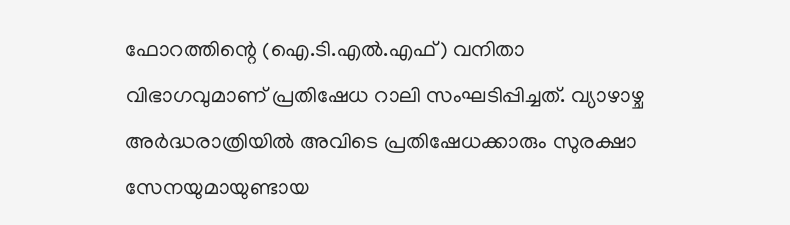ഫോറത്തിന്റെ (ഐ.ടി.എൽ.എഫ്) വനിതാ വിഭാഗവുമാണ് പ്രതിഷേധ റാലി സംഘടിപ്പിച്ചത്. വ്യാഴാഴ്ച അർദ്ധരാത്രിയിൽ അവിടെ പ്രതിഷേധക്കാരും സുരക്ഷാ സേനയുമായുണ്ടായ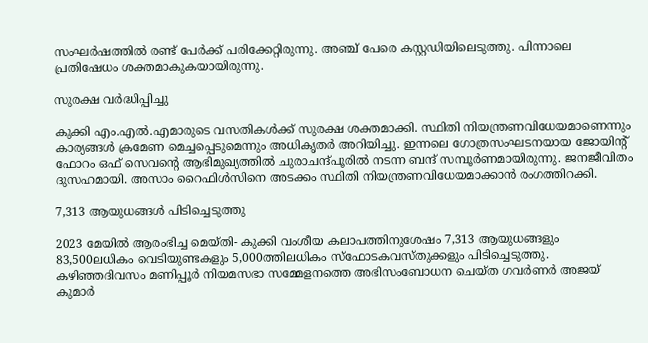സംഘർഷത്തിൽ രണ്ട് പേർക്ക് പരിക്കേറ്റിരുന്നു. അഞ്ച് പേരെ കസ്റ്റഡിയിലെടുത്തു. പിന്നാലെ പ്രതിഷേധം ശക്തമാകുകയായിരുന്നു.

സുരക്ഷ വർദ്ധിപ്പിച്ചു

കുക്കി എം.എൽ.എമാരുടെ വസതികൾക്ക് സുരക്ഷ ശക്തമാക്കി. സ്ഥിതി നിയന്ത്രണവിധേയമാണെന്നും കാര്യങ്ങൾ ക്രമേണ മെച്ചപ്പെടുമെന്നും അധികൃതർ അറിയിച്ചു. ഇന്നലെ ഗോത്രസംഘടനയായ ജോയിന്റ് ഫോറം ഒഫ് സെവന്റെ ആഭിമുഖ്യത്തിൽ ചുരാചന്ദ്പൂരിൽ നടന്ന ബന്ദ് സമ്പൂർണമായിരുന്നു. ജനജീവിതം ദുസഹമായി. അസാം റൈഫിൾസിനെ അടക്കം സ്ഥിതി നിയന്ത്രണവിധേയമാക്കാൻ രംഗത്തിറക്കി.

7,313 ആയുധങ്ങൾ പിടിച്ചെടുത്തു

2023 മേയിൽ ആരംഭിച്ച മെയ്തി- കുക്കി വംശീയ കലാപത്തിനുശേഷം 7,313 ആയുധങ്ങളും 83,500ലധികം വെടിയുണ്ടകളും 5,000ത്തിലധികം സ്‌ഫോടകവസ്തുക്കളും പിടിച്ചെടുത്തു. കഴിഞ്ഞദിവസം മണിപ്പൂർ നിയമസഭാ സമ്മേളനത്തെ അഭിസംബോധന ചെയ്‌ത ഗവർണർ അജയ് കുമാർ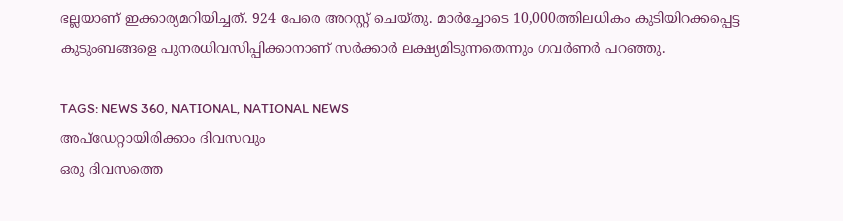ഭല്ലയാണ് ഇക്കാര്യമറിയിച്ചത്. 924 പേരെ അറസ്റ്റ് ചെയ്തു. മാർച്ചോടെ 10,000ത്തിലധികം കുടിയിറക്കപ്പെട്ട കുടുംബങ്ങളെ പുനരധിവസിപ്പിക്കാനാണ് സർക്കാർ ലക്ഷ്യമിടുന്നതെന്നും ഗവർണർ പറഞ്ഞു.

TAGS: NEWS 360, NATIONAL, NATIONAL NEWS
അപ്ഡേറ്റായിരിക്കാം ദിവസവും
ഒരു ദിവസത്തെ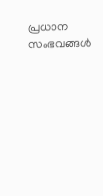പ്രധാന സംഭവങ്ങൾ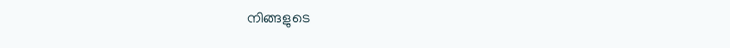നിങ്ങളുടെ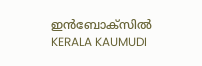ഇൻബോക്സിൽ
KERALA KAUMUDI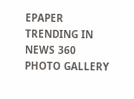EPAPER
TRENDING IN NEWS 360
PHOTO GALLERY